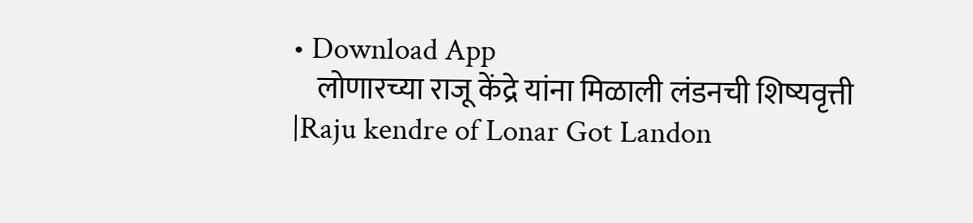• Download App
    लोणारच्या राजू केंद्रे यांना मिळाली लंडनची शिष्यवृत्ती |Raju kendre of Lonar Got Landon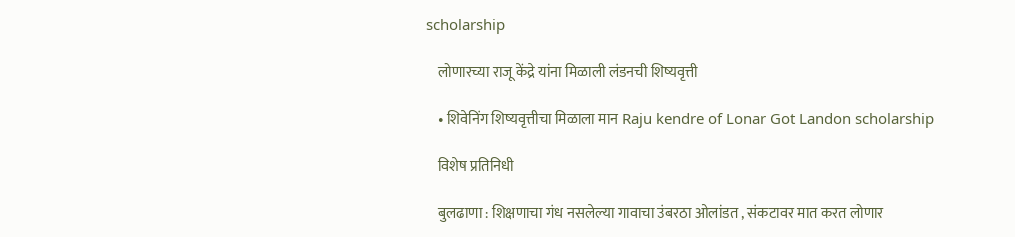scholarship

    लोणारच्या राजू केंद्रे यांना मिळाली लंडनची शिष्यवृत्ती

    • शिवेनिंग शिष्यवृत्तीचा मिळाला मान Raju kendre of Lonar Got Landon scholarship

    विशेष प्रतिनिधी

    बुलढाणा : शिक्षणाचा गंध नसलेल्या गावाचा उंबरठा ओलांडत , संकटावर मात करत लोणार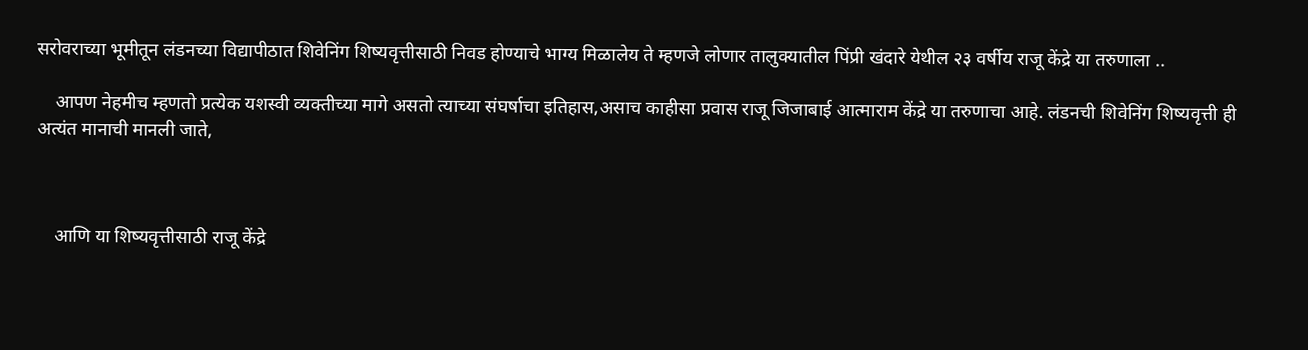सरोवराच्या भूमीतून लंडनच्या विद्यापीठात शिवेनिंग शिष्यवृत्तीसाठी निवड होण्याचे भाग्य मिळालेय ते म्हणजे लोणार तालुक्यातील पिंप्री खंदारे येथील २३ वर्षीय राजू केंद्रे या तरुणाला ..

    आपण नेहमीच म्हणतो प्रत्येक यशस्वी व्यक्तीच्या मागे असतो त्याच्या संघर्षाचा इतिहास,असाच काहीसा प्रवास राजू जिजाबाई आत्माराम केंद्रे या तरुणाचा आहे. लंडनची शिवेनिंग शिष्यवृत्ती ही अत्यंत मानाची मानली जाते,



    आणि या शिष्यवृत्तीसाठी राजू केंद्रे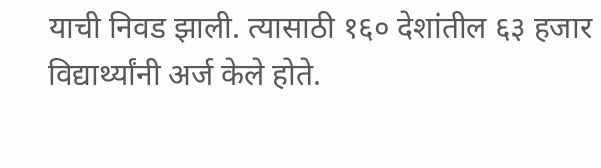याची निवड झाली. त्यासाठी १६० देशांतील ६३ हजार विद्यार्थ्यांनी अर्ज केले होते.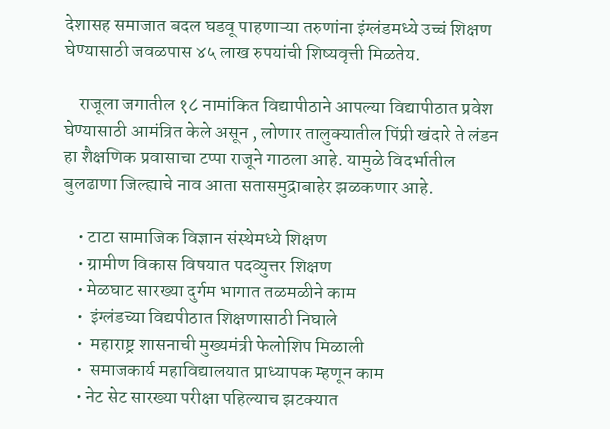देशासह समाजात बदल घडवू पाहणाऱ्या तरुणांना इंग्लंडमध्ये उच्चं शिक्षण घेण्यासाठी जवळपास ४५ लाख रुपयांची शिष्यवृत्ती मिळतेय.

    राजूला जगातील १८ नामांकित विद्यापीठाने आपल्या विद्यापीठात प्रवेश घेण्यासाठी आमंत्रित केले असून , लोणार तालुक्यातील पिंप्री खंदारे ते लंडन हा शैक्षणिक प्रवासाचा टप्पा राजूने गाठला आहे. यामुळे विदर्भातील बुलढाणा जिल्ह्याचे नाव आता सतासमुद्राबाहेर झळकणार आहे.

    • टाटा सामाजिक विज्ञान संस्थेमध्ये शिक्षण
    • ग्रामीण विकास विषयात पदव्युत्तर शिक्षण
    • मेळघाट सारख्या दुर्गम भागात तळमळीने काम
    •  इंग्लंडच्या विद्यपीठात शिक्षणासाठी निघाले
    •  महाराष्ट्र शासनाची मुख्यमंत्री फेलोशिप मिळाली
    •  समाजकार्य महाविद्यालयात प्राध्यापक म्हणून काम
    • नेट सेट सारख्या परीक्षा पहिल्याच झटक्यात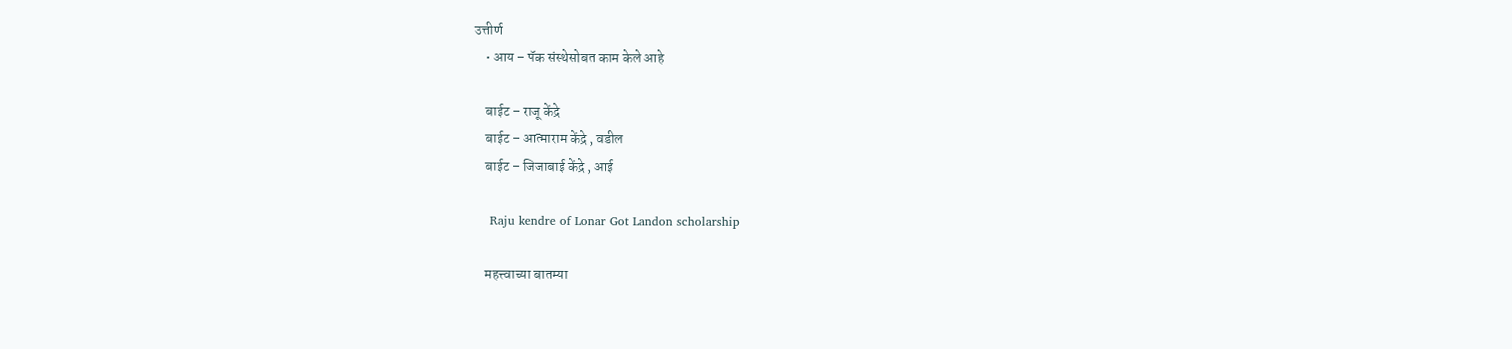उत्तीर्ण
    • आय – पॅक संस्थेसोबत काम केले आहे

    बाईट – राजू केंद्रे
    बाईट – आत्माराम केंद्रे , वडील
    बाईट – जिजाबाई केंद्रे , आई

    Raju kendre of Lonar Got Landon scholarship

    महत्त्वाच्या बातम्या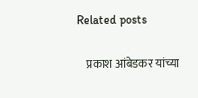Related posts

    प्रकाश आंबेडकर यांच्या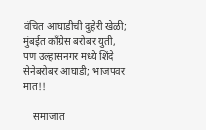वंचित आघाडीची दुहेरी खेळी; मुंबईत काँग्रेस बरोबर युती, पण उल्हासनगर मध्ये शिंदे सेनेबरोबर आघाडी; भाजपवर मात!!

    समाजात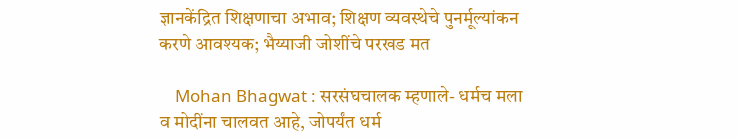ज्ञानकेंद्रित शिक्षणाचा अभाव; शिक्षण व्यवस्थेचे पुनर्मूल्यांकन करणे आवश्यक; भैय्याजी जोशींचे परखड मत

    Mohan Bhagwat : सरसंघचालक म्हणाले- धर्मच मला व मोदींना चालवत आहे, जोपर्यंत धर्म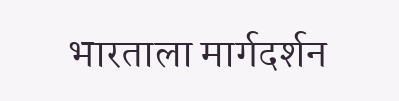भारताला मार्गदर्शन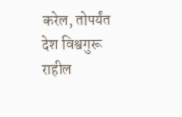करेल, तोपर्यंत देश विश्वगुरू राहील